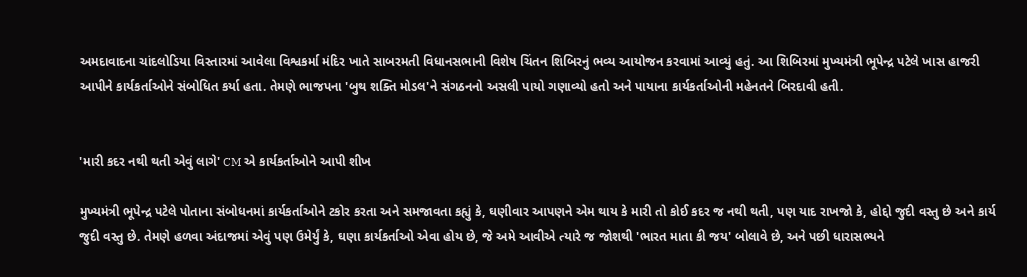અમદાવાદના ચાંદલોડિયા વિસ્તારમાં આવેલા વિશ્વકર્મા મંદિર ખાતે સાબરમતી વિધાનસભાની વિશેષ ચિંતન શિબિરનું ભવ્ય આયોજન કરવામાં આવ્યું હતું. આ શિબિરમાં મુખ્યમંત્રી ભૂપેન્દ્ર પટેલે ખાસ હાજરી આપીને કાર્યકર્તાઓને સંબોધિત કર્યા હતા. તેમણે ભાજપના 'બુથ શક્તિ મોડલ'ને સંગઠનનો અસલી પાયો ગણાવ્યો હતો અને પાયાના કાર્યકર્તાઓની મહેનતને બિરદાવી હતી.


'મારી કદર નથી થતી એવું લાગે' CM એ કાર્યકર્તાઓને આપી શીખ

મુખ્યમંત્રી ભૂપેન્દ્ર પટેલે પોતાના સંબોધનમાં કાર્યકર્તાઓને ટકોર કરતા અને સમજાવતા કહ્યું કે, ઘણીવાર આપણને એમ થાય કે મારી તો કોઈ કદર જ નથી થતી, પણ યાદ રાખજો કે, હોદ્દો જુદી વસ્તુ છે અને કાર્ય જુદી વસ્તુ છે. તેમણે હળવા અંદાજમાં એવું પણ ઉમેર્યું કે, ઘણા કાર્યકર્તાઓ એવા હોય છે, જે અમે આવીએ ત્યારે જ જોશથી 'ભારત માતા કી જય' બોલાવે છે, અને પછી ધારાસભ્યને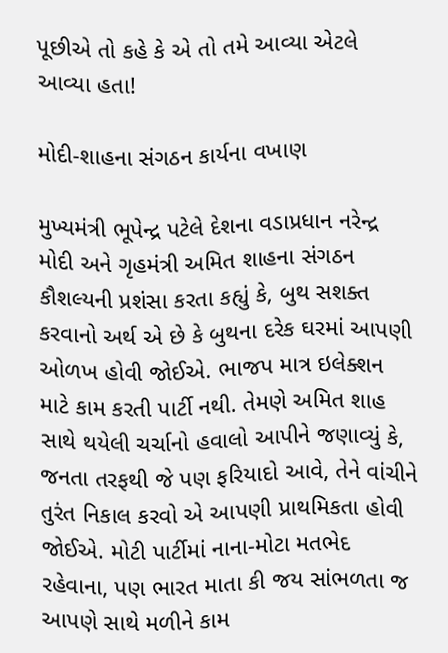પૂછીએ તો કહે કે એ તો તમે આવ્યા એટલે આવ્યા હતા!

મોદી-શાહના સંગઠન કાર્યના વખાણ

મુખ્યમંત્રી ભૂપેન્દ્ર પટેલે દેશના વડાપ્રધાન નરેન્દ્ર મોદી અને ગૃહમંત્રી અમિત શાહના સંગઠન કૌશલ્યની પ્રશંસા કરતા કહ્યું કે, બુથ સશક્ત કરવાનો અર્થ એ છે કે બુથના દરેક ઘરમાં આપણી ઓળખ હોવી જોઈએ. ભાજપ માત્ર ઇલેક્શન માટે કામ કરતી પાર્ટી નથી. તેમણે અમિત શાહ સાથે થયેલી ચર્ચાનો હવાલો આપીને જણાવ્યું કે, જનતા તરફથી જે પણ ફરિયાદો આવે, તેને વાંચીને તુરંત નિકાલ કરવો એ આપણી પ્રાથમિકતા હોવી જોઈએ. મોટી પાર્ટીમાં નાના-મોટા મતભેદ રહેવાના, પણ ભારત માતા કી જય સાંભળતા જ આપણે સાથે મળીને કામ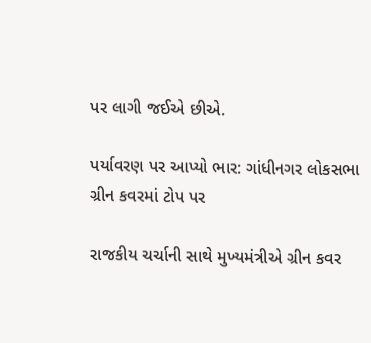પર લાગી જઈએ છીએ.

પર્યાવરણ પર આપ્યો ભાર: ગાંધીનગર લોકસભા ગ્રીન કવરમાં ટોપ પર

રાજકીય ચર્ચાની સાથે મુખ્યમંત્રીએ ગ્રીન કવર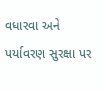વધારવા અને પર્યાવરણ સુરક્ષા પર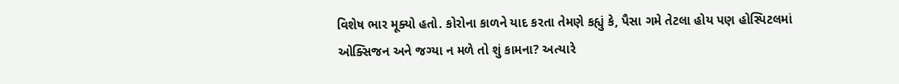વિશેષ ભાર મૂક્યો હતો. કોરોના કાળને યાદ કરતા તેમણે કહ્યું કે, પૈસા ગમે તેટલા હોય પણ હોસ્પિટલમાં ઓક્સિજન અને જગ્યા ન મળે તો શું કામના? અત્યારે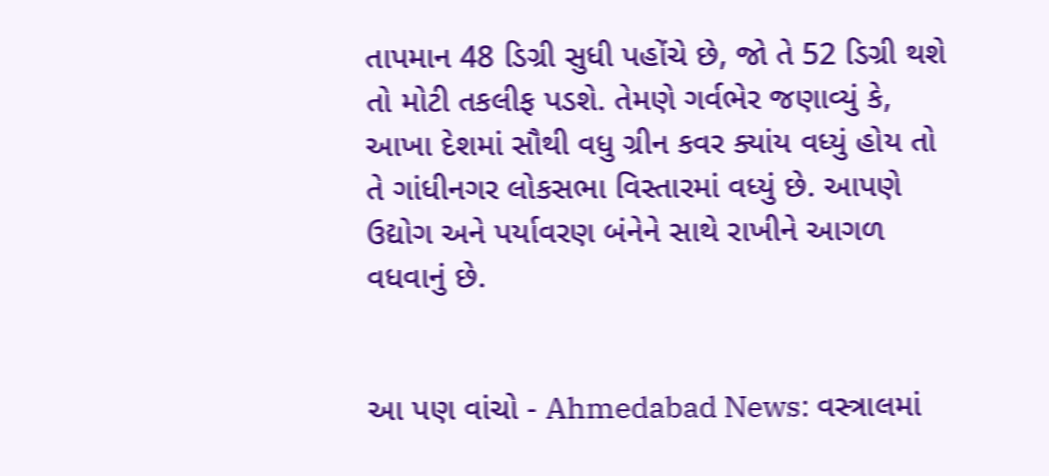તાપમાન 48 ડિગ્રી સુધી પહોંચે છે, જો તે 52 ડિગ્રી થશે તો મોટી તકલીફ પડશે. તેમણે ગર્વભેર જણાવ્યું કે, આખા દેશમાં સૌથી વધુ ગ્રીન કવર ક્યાંય વધ્યું હોય તો તે ગાંધીનગર લોકસભા વિસ્તારમાં વધ્યું છે. આપણે ઉદ્યોગ અને પર્યાવરણ બંનેને સાથે રાખીને આગળ વધવાનું છે.


આ પણ વાંચો - Ahmedabad News: વસ્ત્રાલમાં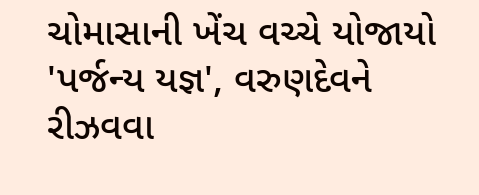ચોમાસાની ખેંચ વચ્ચે યોજાયો 'પર્જન્ય યજ્ઞ', વરુણદેવને રીઝવવા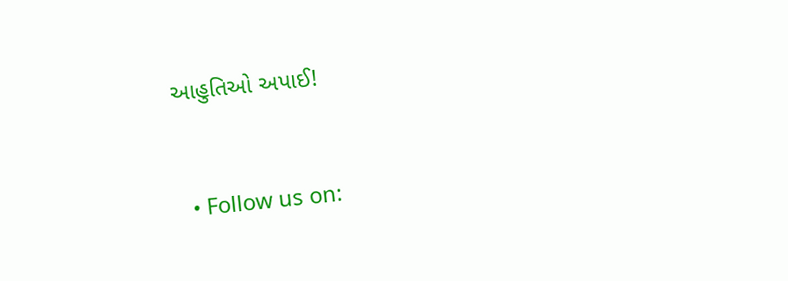આહુતિઓ અપાઈ!


  • Follow us on: